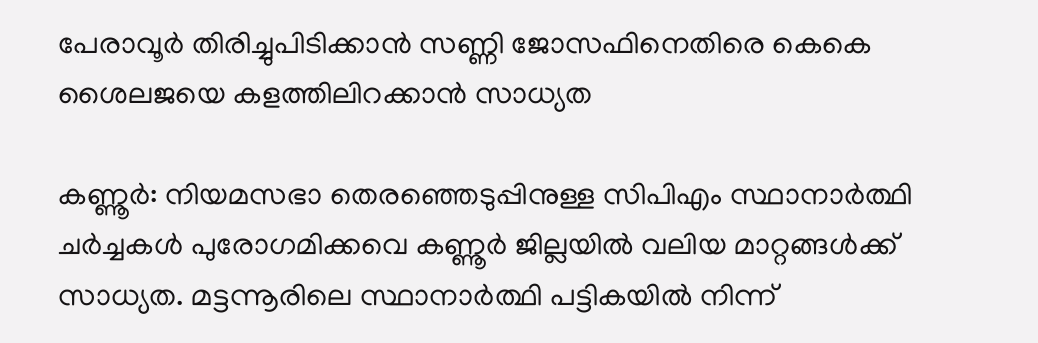പേരാവൂർ തിരിച്ചുപിടിക്കാൻ സണ്ണി ജോസഫിനെതിരെ കെകെ ശൈലജയെ കളത്തിലിറക്കാൻ സാധ്യത

കണ്ണൂർ: നിയമസഭാ തെരഞ്ഞെടുപ്പിനുള്ള സിപിഎം സ്ഥാനാർത്ഥി ചർച്ചകൾ പുരോഗമിക്കവെ കണ്ണൂർ ജില്ലയിൽ വലിയ മാറ്റങ്ങൾക്ക് സാധ്യത. മട്ടന്നൂരിലെ സ്ഥാനാർത്ഥി പട്ടികയിൽ നിന്ന്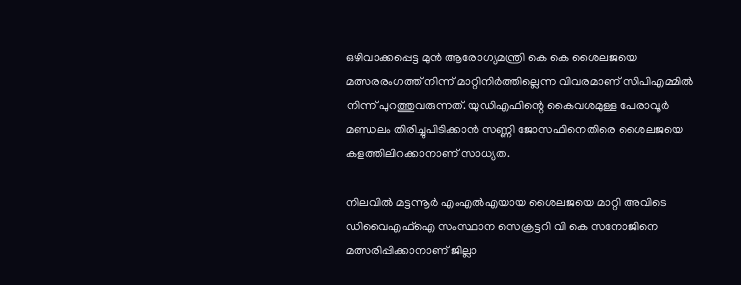ഒഴിവാക്കപ്പെട്ട മുൻ ആരോഗ്യമന്ത്രി കെ കെ ശൈലജയെ മത്സരരംഗത്ത് നിന്ന് മാറ്റിനിർത്തില്ലെന്ന വിവരമാണ് സിപിഎമ്മിൽ നിന്ന് പുറത്തുവരുന്നത്. യുഡിഎഫിന്റെ കൈവശമുള്ള പേരാവൂർ മണ്ഡലം തിരിച്ചുപിടിക്കാൻ സണ്ണി ജോസഫിനെതിരെ ശൈലജയെ കളത്തിലിറക്കാനാണ് സാധ്യത.

നിലവിൽ മട്ടന്നൂർ എംഎൽഎയായ ശൈലജയെ മാറ്റി അവിടെ ഡിവൈഎഫ്ഐ സംസ്ഥാന സെക്രട്ടറി വി കെ സനോജിനെ മത്സരിപ്പിക്കാനാണ് ജില്ലാ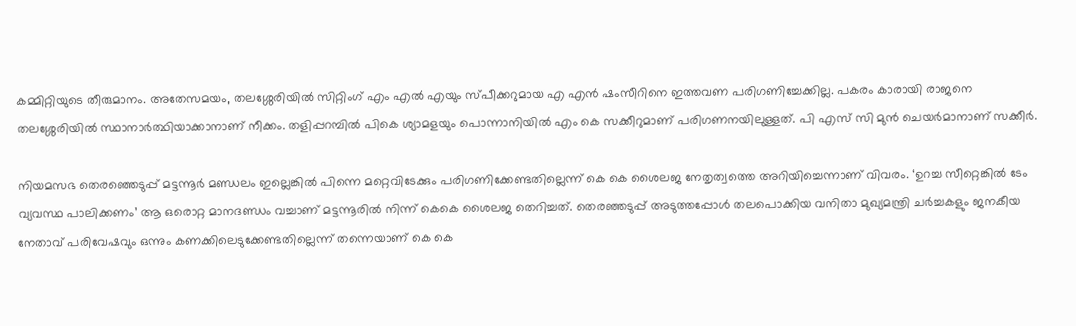കമ്മിറ്റിയുടെ തീരുമാനം. അതേസമയം, തലശ്ശേരിയിൽ സിറ്റിംഗ് എം എൽ എയും സ്പീക്കറുമായ എ എൻ ഷംസീറിനെ ഇത്തവണ പരിഗണിച്ചേക്കില്ല. പകരം കാരായി രാജനെ തലശ്ശേരിയിൽ സ്ഥാനാർത്ഥിയാക്കാനാണ് നീക്കം. തളിപ്പറമ്പിൽ പികെ ശ്യാമളയും പൊന്നാനിയിൽ എം കെ സക്കീറുമാണ് പരിഗണനയിലുള്ളത്. പി എസ് സി മുൻ ചെയർമാനാണ് സക്കീർ.

നിയമസഭ തെരഞ്ഞെടുപ്പ് മട്ടന്നൂർ മണ്ഡലം ഇല്ലെങ്കിൽ പിന്നെ മറ്റെവിടേക്കും പരിഗണിക്കേണ്ടതില്ലെന്ന് കെ കെ ശൈലജ നേതൃത്വത്തെ അറിയിച്ചെന്നാണ് വിവരം. ‘ഉറച്ച സീറ്റെങ്കിൽ ടേം വ്യവസ്ഥ പാലിക്കണം’ ആ ഒരൊറ്റ മാനദണ്ഡം വച്ചാണ് മട്ടന്നൂരിൽ നിന്ന് കെകെ ശൈലജ തെറിച്ചത്. തെരഞ്ഞടുപ്പ് അടുത്തപ്പോൾ തലപൊക്കിയ വനിതാ മുഖ്യമന്ത്രി ചർച്ചകളും ജനകീയ നേതാവ് പരിവേഷവും ഒന്നും കണക്കിലെടുക്കേണ്ടതില്ലെന്ന് തന്നെയാണ് കെ കെ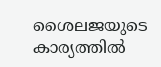ശൈലജയുടെ കാര്യത്തിൽ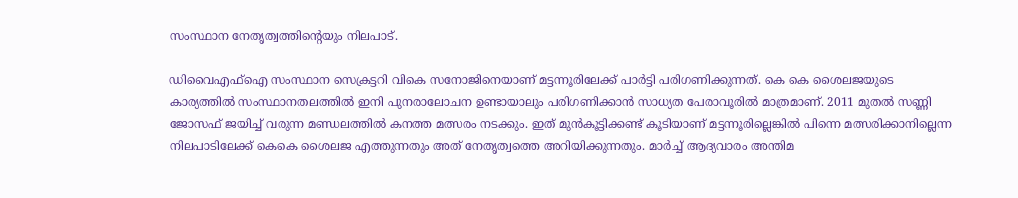സംസ്ഥാന നേതൃത്വത്തിന്‍റെയും നിലപാട്.

ഡിവൈഎഫ്ഐ സംസ്ഥാന സെക്രട്ടറി വികെ സനോജിനെയാണ് മട്ടന്നൂരിലേക്ക് പാർട്ടി പരിഗണിക്കുന്നത്. കെ കെ ശൈലജയുടെ കാര്യത്തിൽ സംസ്ഥാനതലത്തിൽ ഇനി പുനരാലോചന ഉണ്ടായാലും പരിഗണിക്കാൻ സാധ്യത പേരാവൂരിൽ മാത്രമാണ്. 2011 മുതൽ സണ്ണി ജോസഫ് ജയിച്ച് വരുന്ന മണ്ഡലത്തിൽ കനത്ത മത്സരം നടക്കും. ഇത് മുൻകൂട്ടിക്കണ്ട് കൂടിയാണ് മട്ടന്നൂരില്ലെങ്കിൽ പിന്നെ മത്സരിക്കാനില്ലെന്ന നിലപാടിലേക്ക് കെകെ ശൈലജ എത്തുന്നതും അത് നേതൃത്വത്തെ അറിയിക്കുന്നതും. മാർച്ച് ആദ്യവാരം അന്തിമ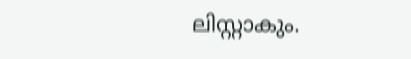ലിസ്റ്റാകും.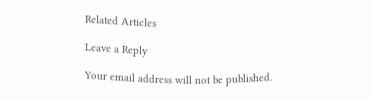Related Articles

Leave a Reply

Your email address will not be published.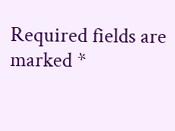Required fields are marked *